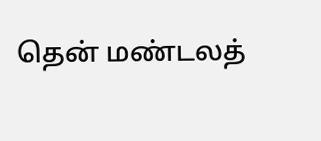தென் மண்டலத்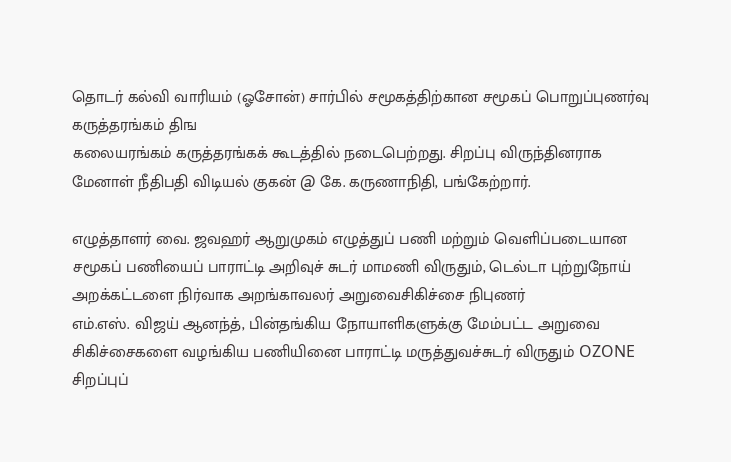தொடர் கல்வி வாரியம் (ஓசோன்) சார்பில் சமூகத்திற்கான சமூகப் பொறுப்புணர்வு கருத்தரங்கம் திங
கலையரங்கம் கருத்தரங்கக் கூடத்தில் நடைபெற்றது. சிறப்பு விருந்தினராக மேனாள் நீதிபதி விடியல் குகன் @ கே. கருணாநிதி, பங்கேற்றார்.

எழுத்தாளர் வை. ஜவஹர் ஆறுமுகம் எழுத்துப் பணி மற்றும் வெளிப்படையான சமூகப் பணியைப் பாராட்டி அறிவுச் சுடர் மாமணி விருதும், டெல்டா புற்றுநோய் அறக்கட்டளை நிர்வாக அறங்காவலர் அறுவைசிகிச்சை நிபுணர்
எம்.எஸ். விஜய் ஆனந்த், பின்தங்கிய நோயாளிகளுக்கு மேம்பட்ட அறுவை சிகிச்சைகளை வழங்கிய பணியினை பாராட்டி‌ மருத்துவச்சுடர் விருதும் OZONE சிறப்புப்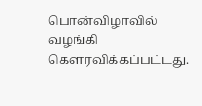பொன்விழாவில் வழங்கி கௌரவிக்கப்பட்டது.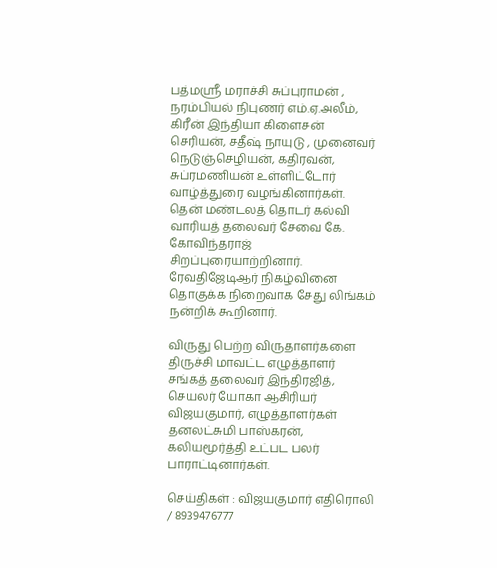பத்மஸ்ரீ மராச்சி சுப்புராமன் , நரம்பியல் நிபுணர் எம்.ஏ.அலீம், கிரீன் இந்தியா கிளைசன் செரியன், சதீஷ் நாயுடு , முனைவர் நெடுஞ்செழியன், கதிரவன், சுப்ரமணியன் உள்ளிட்டோர் வாழ்த்துரை வழங்கினார்கள். தென் மண்டலத் தொடர் கல்வி வாரியத் தலைவர் சேவை கே. கோவிந்தராஜ் சிறப்புரையாற்றினார். ரேவதிஜேடிஆர் நிகழ்வினை தொகுக்க நிறைவாக சேது லிங்கம் நன்றிக் கூறினார்.

விருது பெற்ற விருதாளர்களை திருச்சி மாவட்ட எழுத்தாளர் சங்கத் தலைவர் இந்திரஜித், செயலர் யோகா ஆசிரியர் விஜயகுமார், எழுத்தாளர்கள் தனலட்சுமி பாஸ்கரன், கலியமூர்த்தி உட்பட பலர் பாராட்டினார்கள்.

செய்திகள் : விஜயகுமார் எதிரொலி / 8939476777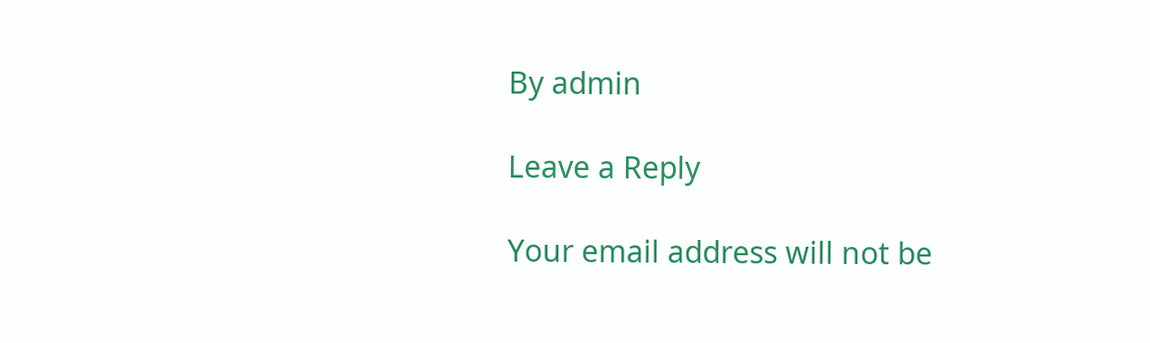By admin

Leave a Reply

Your email address will not be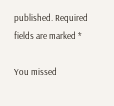published. Required fields are marked *

You missed